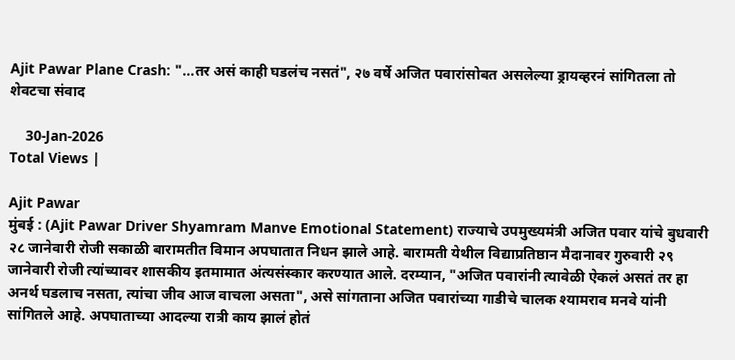Ajit Pawar Plane Crash: "...तर असं काही घडलंच नसतं", २७ वर्षे अजित पवारांसोबत असलेल्या ड्रायव्हरनं सांगितला तो शेवटचा संवाद

    30-Jan-2026
Total Views |

Ajit Pawar
मुंबई : (Ajit Pawar Driver Shyamram Manve Emotional Statement) राज्याचे उपमुख्यमंत्री अजित पवार यांचे बुधवारी २८ जानेवारी रोजी सकाळी बारामतीत विमान अपघातात निधन झाले आहे. बारामती येथील विद्याप्रतिष्ठान मैदानावर गुरुवारी २९ जानेवारी रोजी त्यांच्यावर शासकीय इतमामात अंत्यसंस्कार करण्यात आले. दरम्यान, "अजित पवारांनी त्यावेळी ऐकलं असतं तर हा अनर्थ घडलाच नसता, त्यांचा जीव आज वाचला असता", असे सांगताना अजित पवारांच्या गाडीचे चालक श्यामराव मनवे यांनी सांगितले आहे. अपघाताच्या आदल्या रात्री काय झालं होतं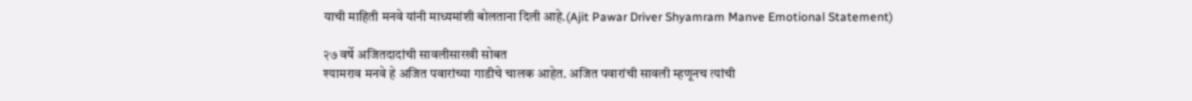याची माहिती मनवे यांनी माध्यमांशी बोलताना दिली आहे.(Ajit Pawar Driver Shyamram Manve Emotional Statement)

२७ वर्षे अजितदादांची सावलीसारखी सोबत
श्यामराव मनवे हे अजित पवारांच्या गाडीचे चालक आहेत. अजित पवारांची सावली म्हणूनच त्यांची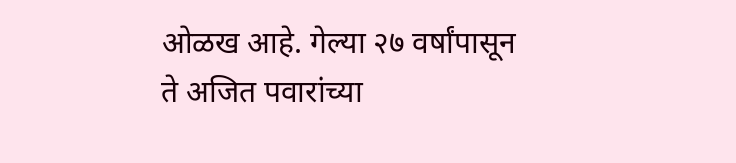ओळख आहे. गेल्या २७ वर्षांपासून ते अजित पवारांच्या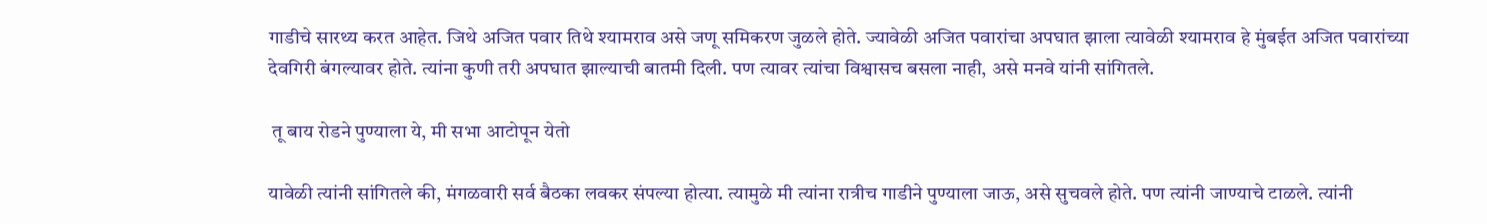गाडीचे सारथ्य करत आहेत. जिथे अजित पवार तिथे श्यामराव असे जणू समिकरण जुळले होते. ज्यावेळी अजित पवारांचा अपघात झाला त्यावेळी श्यामराव हे मुंबईत अजित पवारांच्या देवगिरी बंगल्यावर होते. त्यांना कुणी तरी अपघात झाल्याची बातमी दिली. पण त्यावर त्यांचा विश्वासच बसला नाही, असे मनवे यांनी सांगितले.

 तू बाय रोडने पुण्याला ये, मी सभा आटोपून येतो

यावेळी त्यांनी सांगितले की, मंगळवारी सर्व बैठका लवकर संपल्या होत्या. त्यामुळे मी त्यांना रात्रीच गाडीने पुण्याला जाऊ, असे सुचवले होते. पण त्यांनी जाण्याचे टाळले. त्यांनी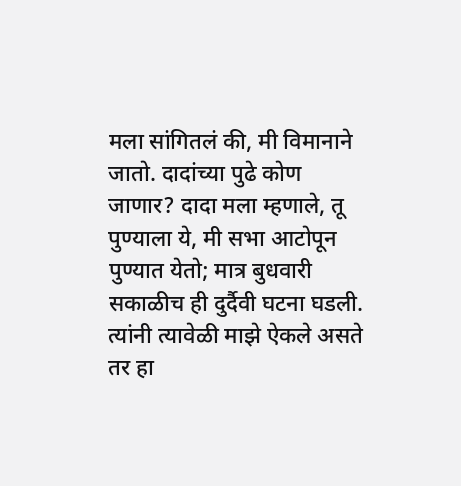मला सांगितलं की, मी विमानाने जातो. दादांच्या पुढे कोण जाणार? दादा मला म्हणाले, तू पुण्याला ये, मी सभा आटोपून पुण्यात येतो; मात्र बुधवारी सकाळीच ही दुर्दैवी घटना घडली. त्यांनी त्यावेळी माझे ऐकले असते तर हा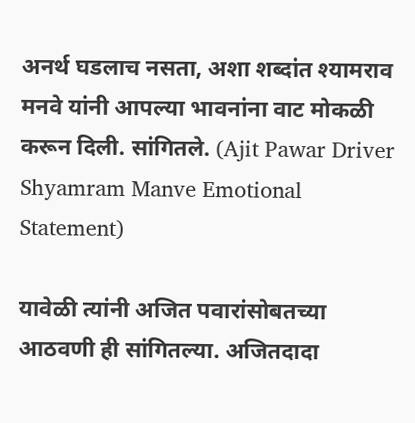अनर्थ घडलाच नसता, अशा शब्दांत श्यामराव मनवे यांनी आपल्या भावनांना वाट मोकळी करून दिली. सांगितले. (Ajit Pawar Driver Shyamram Manve Emotional Statement)

यावेळी त्यांनी अजित पवारांसोबतच्या आठवणी ही सांगितल्या. अजितदादा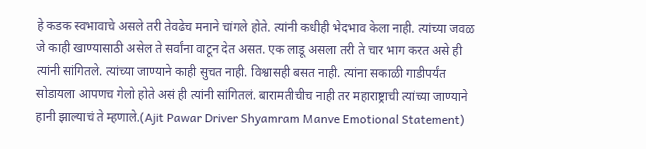हे कडक स्वभावाचे असले तरी तेवढेच मनाने चांगले होते. त्यांनी कधीही भेदभाव केला नाही. त्यांच्या जवळ जे काही खाण्यासाठी असेल ते सर्वांना वाटून देत असत. एक लाडू असला तरी ते चार भाग करत असे ही त्यांनी सांगितले. त्यांच्या जाण्याने काही सुचत नाही. विश्वासही बसत नाही. त्यांना सकाळी गाडीपर्यंत सोडायला आपणच गेलो होते असं ही त्यांनी सांगितलं. बारामतीचीच नाही तर महाराष्ट्राची त्यांच्या जाण्याने हानी झाल्याचं ते म्हणाले.(Ajit Pawar Driver Shyamram Manve Emotional Statement)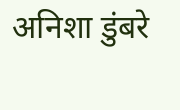अनिशा डुंबरे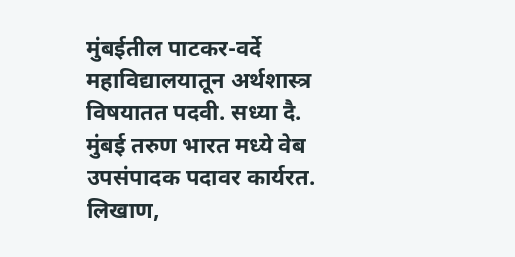मुंबईतील पाटकर-वर्दे महाविद्यालयातून अर्थशास्त्र विषयातत पदवी. सध्या दै. मुंबई तरुण भारत मध्ये वेब उपसंपादक पदावर कार्यरत. लिखाण,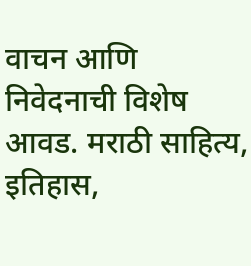वाचन आणि निवेदनाची विशेष आवड. मराठी साहित्य, इतिहास,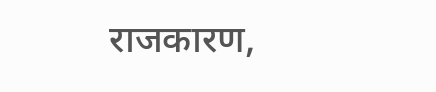राजकारण,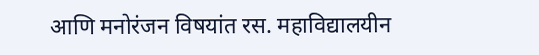आणि मनोरंजन विषयांत रस. महाविद्यालयीन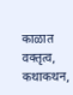काळात वक्तृत्व, कथाकथन,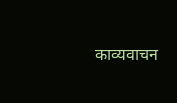काव्यवाचन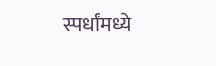स्पर्धांमध्ये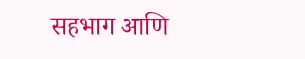सहभाग आणि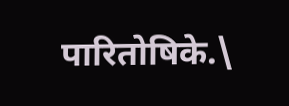पारितोषिके.\